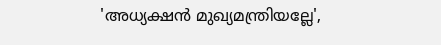'അധ്യക്ഷന്‍ മുഖ്യമന്ത്രിയല്ലേ',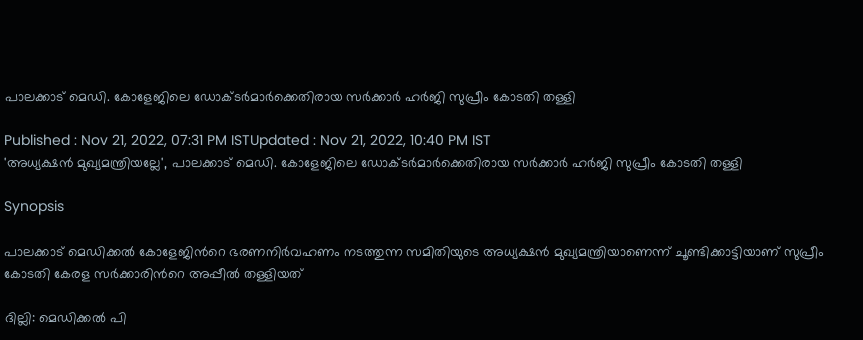പാലക്കാട് മെഡി. കോളേജിലെ ഡോക്ടർമാർക്കെതിരായ സർക്കാർ ഹ‍ർജി സുപ്രീം കോടതി തള്ളി

Published : Nov 21, 2022, 07:31 PM ISTUpdated : Nov 21, 2022, 10:40 PM IST
'അധ്യക്ഷന്‍ മുഖ്യമന്ത്രിയല്ലേ', പാലക്കാട് മെഡി. കോളേജിലെ ഡോക്ടർമാർക്കെതിരായ സർക്കാർ ഹ‍ർജി സുപ്രീം കോടതി തള്ളി

Synopsis

പാലക്കാട് മെഡിക്കല്‍ കോളേജിന്‍റെ ഭരണനിര്‍വഹണം നടത്തുന്ന സമിതിയുടെ അധ്യക്ഷന്‍ മുഖ്യമന്ത്രിയാണെന്ന് ചൂണ്ടിക്കാട്ടിയാണ് സുപ്രീം കോടതി കേരള സർക്കാരിന്‍റെ അപ്പീല്‍ തള്ളിയത്

ദില്ലി: മെഡിക്കൽ പി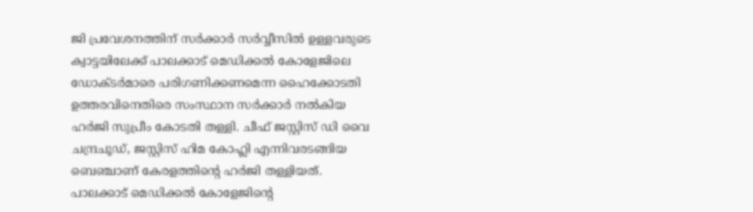ജി പ്രവേശനത്തിന് സർക്കാർ സർവ്വീസിൽ ഉള്ളവരുടെ ക്വാട്ടയിലേക്ക് പാലക്കാട് മെഡിക്കൽ കോളേജിലെ ഡോക്ടർമാരെ പരിഗണിക്കണമെന്ന ഹൈക്കോടതി ഉത്തരവിനെതിരെ സംസ്ഥാന സർക്കാർ നൽകിയ ഹർജി സുപ്രീം കോടതി തള്ളി. ചീഫ് ജസ്റ്റിസ് ഡി വൈ ചന്ദ്രചൂഡ്, ജസ്റ്റിസ് ഹിമ കോഹ്ലി എന്നിവരടങ്ങിയ ബെഞ്ചാണ് കേരളത്തിന്‍റെ ഹര്‍ജി തള്ളിയത്. പാലക്കാട് മെഡിക്കല്‍ കോളേജിന്‍റെ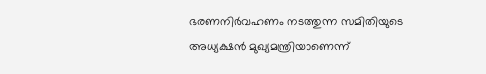ഭരണനിര്‍വഹണം നടത്തുന്ന സമിതിയുടെ അധ്യക്ഷന്‍ മുഖ്യമന്ത്രിയാണെന്ന്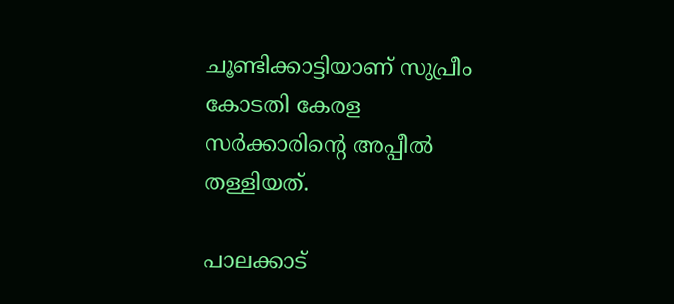ചൂണ്ടിക്കാട്ടിയാണ് സുപ്രീം കോടതി കേരള സർക്കാരിന്‍റെ അപ്പീല്‍ തള്ളിയത്.

പാലക്കാട്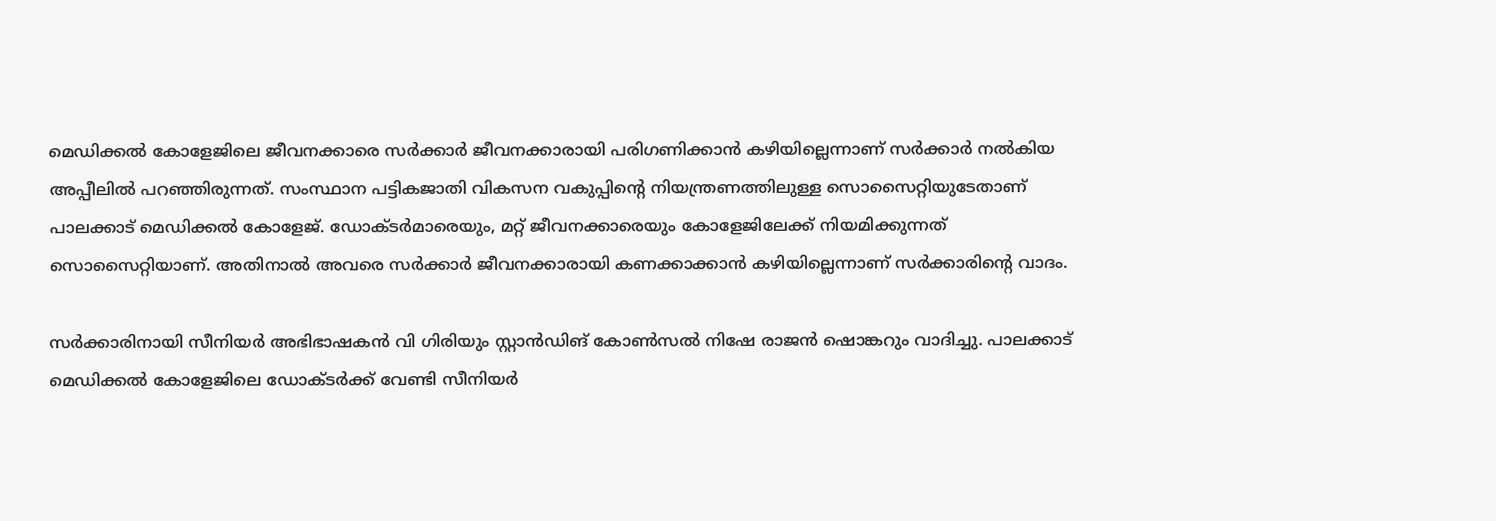മെഡിക്കൽ കോളേജിലെ ജീവനക്കാരെ സർക്കാർ ജീവനക്കാരായി പരിഗണിക്കാൻ കഴിയില്ലെന്നാണ് സർക്കാർ നൽകിയ അപ്പീലിൽ പറഞ്ഞിരുന്നത്. സംസ്ഥാന പട്ടികജാതി വികസന വകുപ്പിന്‍റെ നിയന്ത്രണത്തിലുള്ള സൊസൈറ്റിയുടേതാണ് പാലക്കാട് മെഡിക്കൽ കോളേജ്. ഡോക്ടർമാരെയും, മറ്റ് ജീവനക്കാരെയും കോളേജിലേക്ക് നിയമിക്കുന്നത് സൊസൈറ്റിയാണ്. അതിനാൽ അവരെ സർക്കാർ ജീവനക്കാരായി കണക്കാക്കാൻ കഴിയില്ലെന്നാണ് സർക്കാരിന്റെ വാദം.

സര്‍ക്കാരിനായി സീനിയര്‍ അഭിഭാഷകന്‍ വി ഗിരിയും സ്റ്റാന്‍ഡിങ്‌ കോണ്‍സല്‍ നിഷേ രാജന്‍ ഷൊങ്കറും വാദിച്ചു. പാലക്കാട് മെഡിക്കല്‍ കോളേജിലെ ഡോക്ടര്‍ക്ക് വേണ്ടി സീനിയര്‍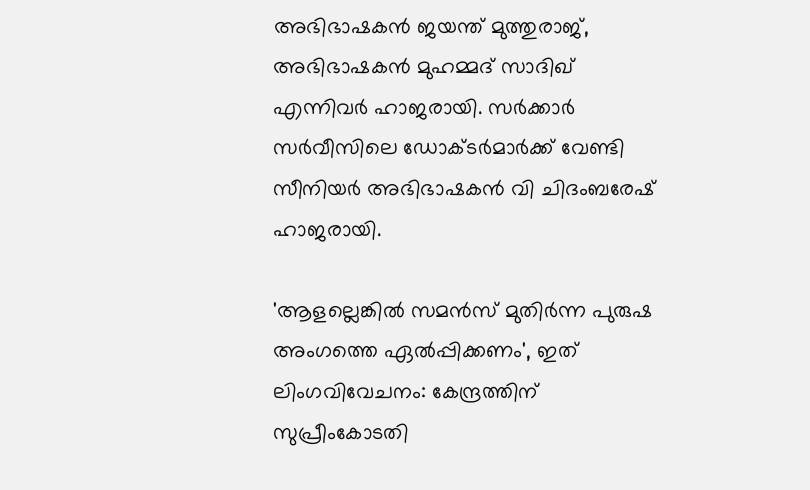അഭിഭാഷകന്‍ ജയന്ത് മുത്തുരാജ്, അഭിഭാഷകന്‍ മുഹമ്മദ് സാദിഖ് എന്നിവര്‍ ഹാജരായി. സര്‍ക്കാര്‍ സര്‍വീസിലെ ഡോക്ടര്‍മാര്‍ക്ക് വേണ്ടി സീനിയര്‍ അഭിഭാഷകന്‍ വി ചിദംബരേഷ് ഹാജരായി.

'ആളല്ലെങ്കിൽ സമന്‍സ് മുതിർന്ന പുരുഷ അംഗത്തെ ഏൽപ്പിക്കണം', ഇത് ലിംഗവിവേചനം: കേന്ദ്രത്തിന് സുപ്രീംകോടതി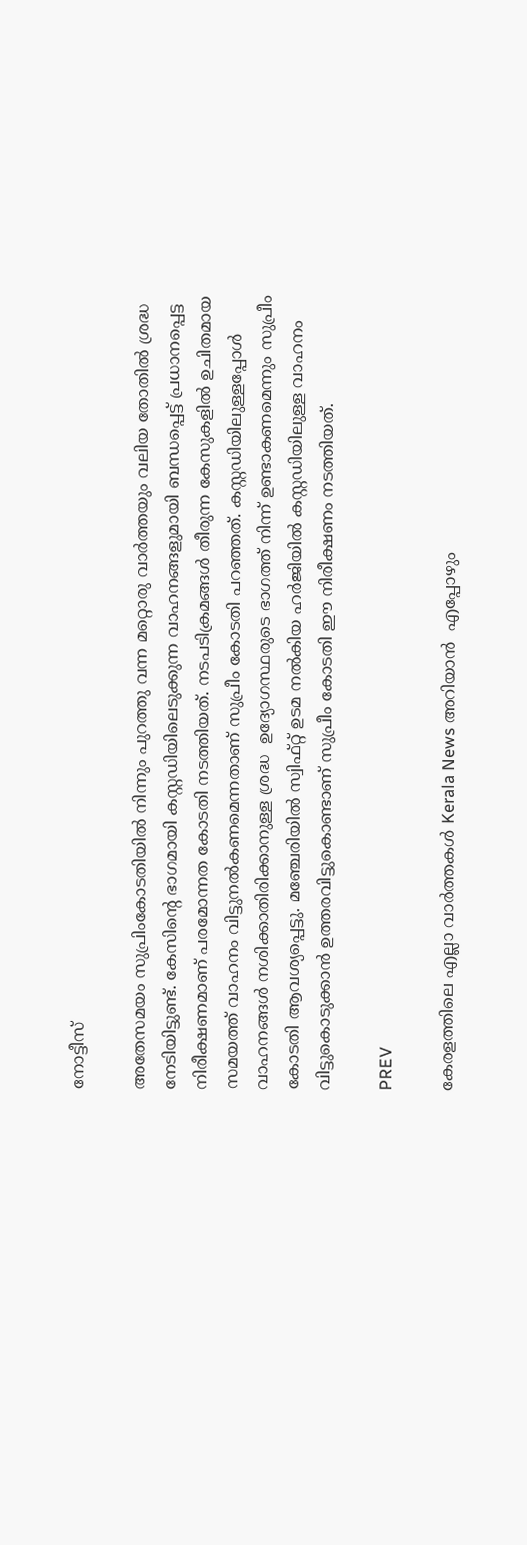നോട്ടീസ്

അതേസമയം സുപ്രിംകോടതിയിൽ നിന്നും പുറത്തു വന്ന മറ്റൊരു വാർത്തയും വലിയ തോതിൽ ശ്രദ്ധ നേടിയിട്ടുണ്ട്. കേസിന്റെ ഭാഗമായി കസ്റ്റഡിയിലെടുക്കുന്ന വാഹനങ്ങളുമായി ബന്ധപ്പെട്ട് പ്രധാനപ്പെട്ട നിരീക്ഷണമാണ് പരമോന്നത കോടതി നടത്തിയത്. നടപടിക്രമങ്ങൾ തീരുന്ന കേസുകളിൽ ഉചിതമായ സമയത്ത് വാഹനം വിട്ടുനൽകണമെന്നതാണ് സുപ്രീം കോടതി പറഞ്ഞത്. കസ്റ്റഡിയിലുള്ളപ്പോൾ വാഹനങ്ങൾ നശിക്കാതിരിക്കാനുള്ള ശ്രദ്ധ  ഉദ്യോഗസ്ഥരുടെ ഭാഗത്ത് നിന്ന് ഉണ്ടാകണമെന്നും സുപ്രീം കോടതി ആവശ്യപ്പെട്ടു. മഞ്ചേരിയിൽ സ്വിഫ്റ്റ് ഉടമ നൽകിയ ഹർജിയിൽ കസ്റ്റഡിയിലുള്ള വാഹനം വിട്ടുകൊടുക്കാൻ ഉത്തരവിട്ടുകൊണ്ടാണ് സുപ്രീം കോടതി ഈ നിരീക്ഷണം നടത്തിയത്.

PREV

കേരളത്തിലെ എല്ലാ വാർത്തകൾ Kerala News അറിയാൻ  എപ്പോഴും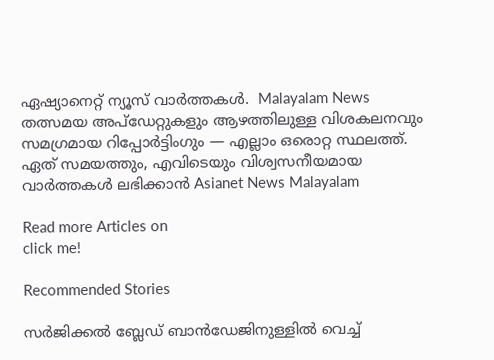ഏഷ്യാനെറ്റ് ന്യൂസ് വാർത്തകൾ.  Malayalam News   തത്സമയ അപ്‌ഡേറ്റുകളും ആഴത്തിലുള്ള വിശകലനവും സമഗ്രമായ റിപ്പോർട്ടിംഗും — എല്ലാം ഒരൊറ്റ സ്ഥലത്ത്. ഏത് സമയത്തും, എവിടെയും വിശ്വസനീയമായ വാർത്തകൾ ലഭിക്കാൻ Asianet News Malayalam

Read more Articles on
click me!

Recommended Stories

സർജിക്കൽ ബ്ലേഡ് ബാൻഡേജിനുള്ളിൽ വെച്ച്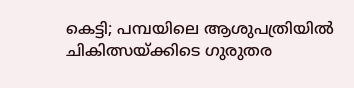കെട്ടി; പമ്പയിലെ ആശുപത്രിയിൽ ചികിത്സയ്ക്കിടെ ഗുരുതര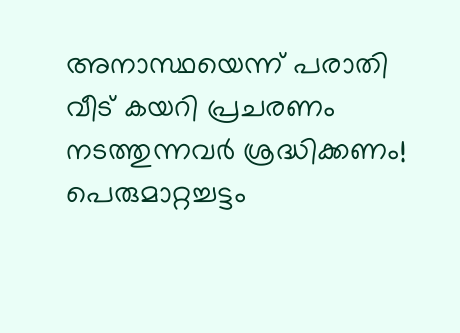അനാസ്ഥയെന്ന് പരാതി
വീട് കയറി പ്രചരണം നടത്തുന്നവർ ശ്രദ്ധിക്കണം! പെരുമാറ്റച്ചട്ടം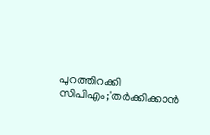പുറത്തിറക്കി സിപിഎം;'തർക്കിക്കാൻ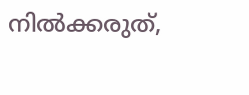നിൽക്കരുത്,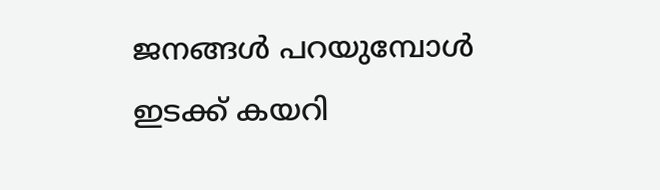ജനങ്ങൾ പറയുമ്പോൾ ഇടക്ക് കയറി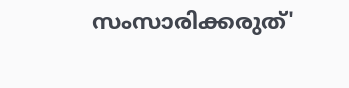സംസാരിക്കരുത്'